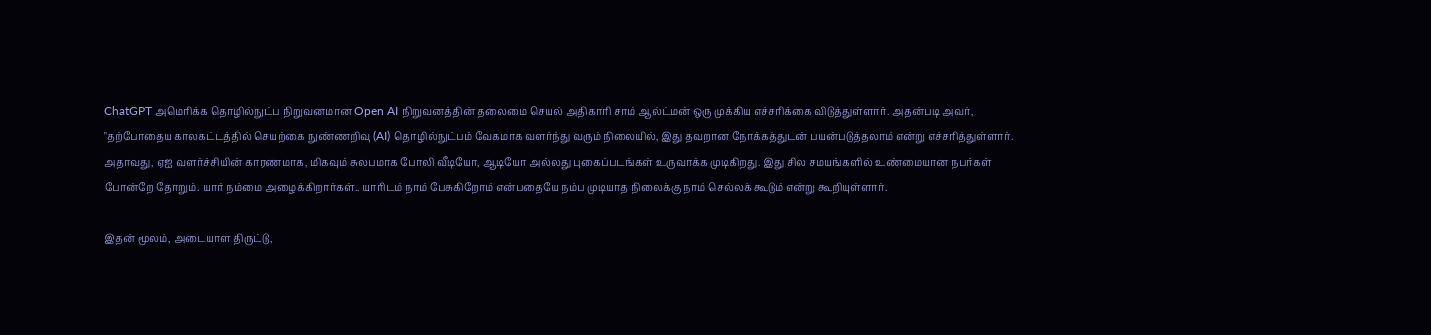ChatGPT அமெரிக்க தொழில்நுட்ப நிறுவனமான Open AI நிறுவனத்தின் தலைமை செயல் அதிகாரி சாம் ஆல்ட்மன் ஒரு முக்கிய எச்சரிக்கை விடுத்துள்ளார். அதன்படி அவர், "தற்போதைய காலகட்டத்தில் செயற்கை நுண்ணறிவு (AI) தொழில்நுட்பம் வேகமாக வளர்ந்து வரும் நிலையில், இது தவறான நோக்கத்துடன் பயன்படுத்தலாம் என்று எச்சரித்துள்ளார்.
அதாவது, ஏஐ வளர்ச்சியின் காரணமாக, மிகவும் சுலபமாக போலி வீடியோ, ஆடியோ அல்லது புகைப்படங்கள் உருவாக்க முடிகிறது. இது சில சமயங்களில் உண்மையான நபர்கள் போன்றே தோறும். யார் நம்மை அழைக்கிறார்கள்.. யாரிடம் நாம் பேசுகிறோம் என்பதையே நம்ப முடியாத நிலைக்கு நாம் செல்லக் கூடும் என்று கூறியுள்ளார்.

இதன் மூலம், அடையாள திருட்டு,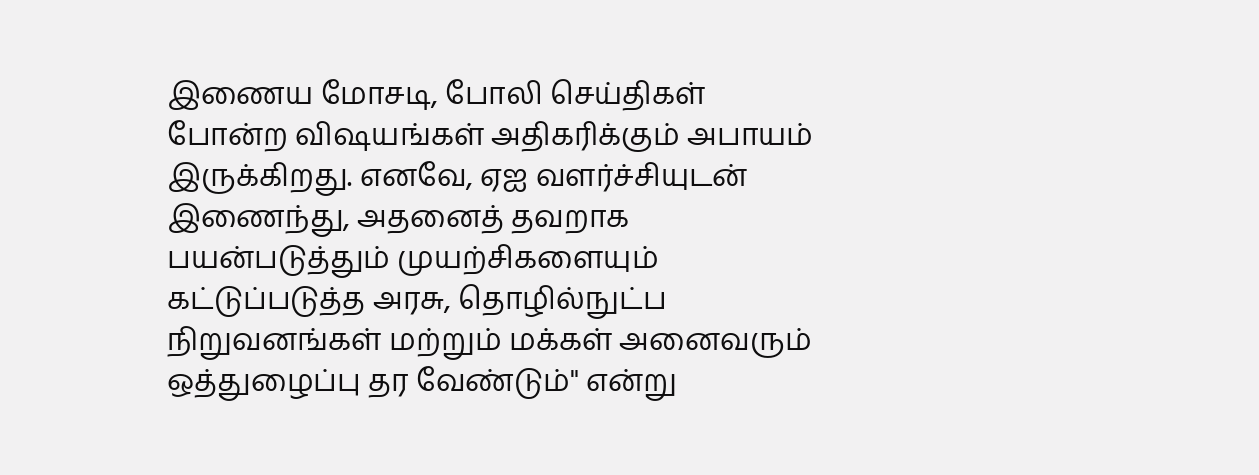இணைய மோசடி, போலி செய்திகள் போன்ற விஷயங்கள் அதிகரிக்கும் அபாயம் இருக்கிறது. எனவே, ஏஐ வளர்ச்சியுடன் இணைந்து, அதனைத் தவறாக பயன்படுத்தும் முயற்சிகளையும் கட்டுப்படுத்த அரசு, தொழில்நுட்ப நிறுவனங்கள் மற்றும் மக்கள் அனைவரும் ஒத்துழைப்பு தர வேண்டும்" என்று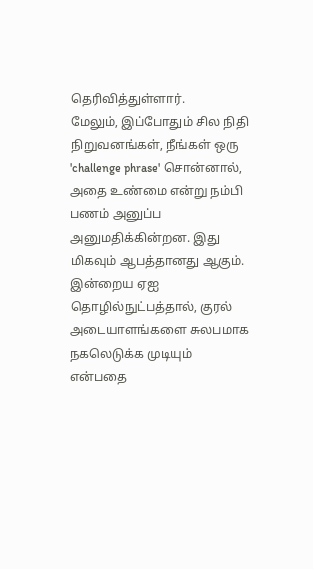தெரிவித்துள்ளார்.
மேலும், இப்போதும் சில நிதி நிறுவனங்கள், நீங்கள் ஒரு 'challenge phrase' சொன்னால், அதை உண்மை என்று நம்பி பணம் அனுப்ப அனுமதிக்கின்றன. இது மிகவும் ஆபத்தானது ஆகும். இன்றைய ஏஐ தொழில்நுட்பத்தால், குரல் அடையாளங்களை சுலபமாக நகலெடுக்க முடியும் என்பதை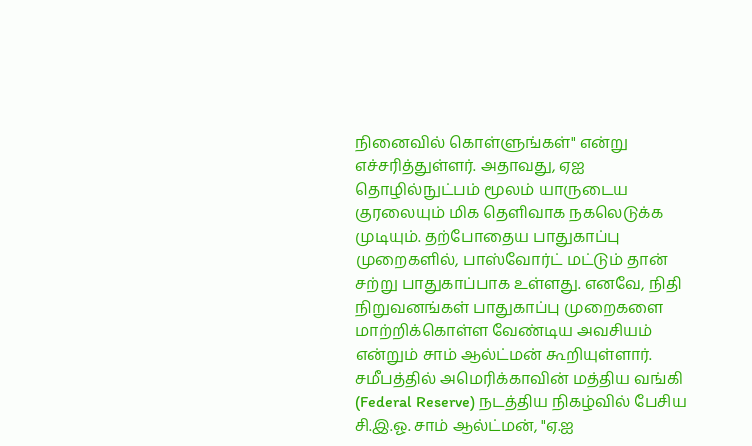நினைவில் கொள்ளுங்கள்" என்று எச்சரித்துள்ளர். அதாவது, ஏஐ தொழில்நுட்பம் மூலம் யாருடைய குரலையும் மிக தெளிவாக நகலெடுக்க முடியும். தற்போதைய பாதுகாப்பு முறைகளில், பாஸ்வோர்ட் மட்டும் தான் சற்று பாதுகாப்பாக உள்ளது. எனவே, நிதி நிறுவனங்கள் பாதுகாப்பு முறைகளை மாற்றிக்கொள்ள வேண்டிய அவசியம் என்றும் சாம் ஆல்ட்மன் கூறியுள்ளார்.
சமீபத்தில் அமெரிக்காவின் மத்திய வங்கி (Federal Reserve) நடத்திய நிகழ்வில் பேசிய சி.இ.ஓ. சாம் ஆல்ட்மன், "ஏ.ஐ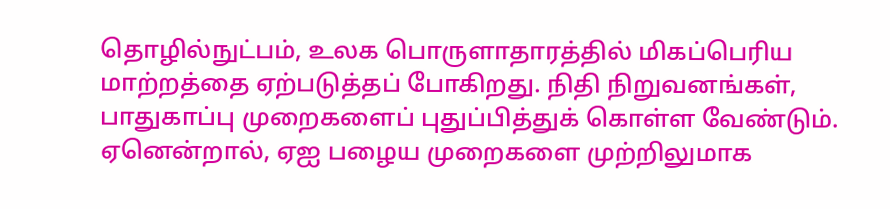தொழில்நுட்பம், உலக பொருளாதாரத்தில் மிகப்பெரிய மாற்றத்தை ஏற்படுத்தப் போகிறது. நிதி நிறுவனங்கள், பாதுகாப்பு முறைகளைப் புதுப்பித்துக் கொள்ள வேண்டும். ஏனென்றால், ஏஐ பழைய முறைகளை முற்றிலுமாக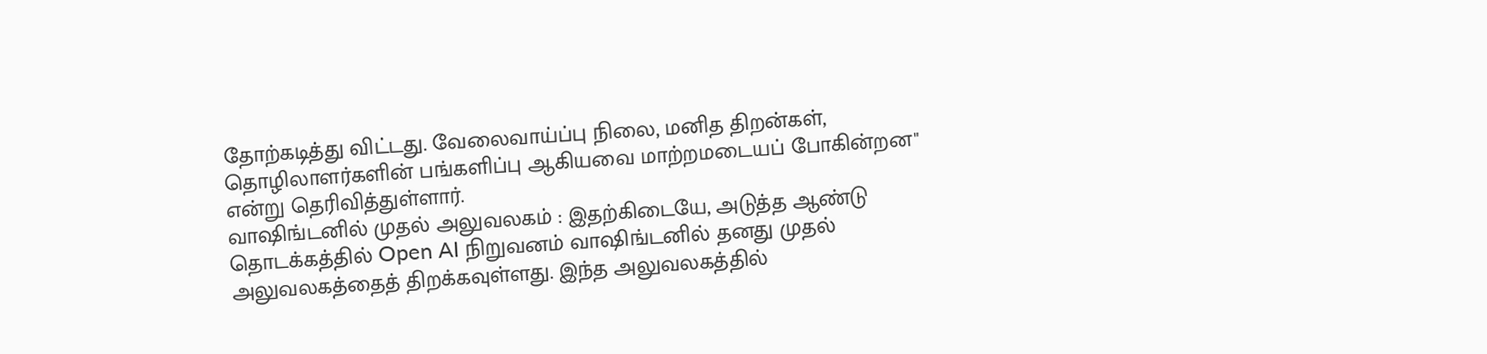தோற்கடித்து விட்டது. வேலைவாய்ப்பு நிலை, மனித திறன்கள், தொழிலாளர்களின் பங்களிப்பு ஆகியவை மாற்றமடையப் போகின்றன" என்று தெரிவித்துள்ளார்.
வாஷிங்டனில் முதல் அலுவலகம் : இதற்கிடையே, அடுத்த ஆண்டு தொடக்கத்தில் Open AI நிறுவனம் வாஷிங்டனில் தனது முதல் அலுவலகத்தைத் திறக்கவுள்ளது. இந்த அலுவலகத்தில்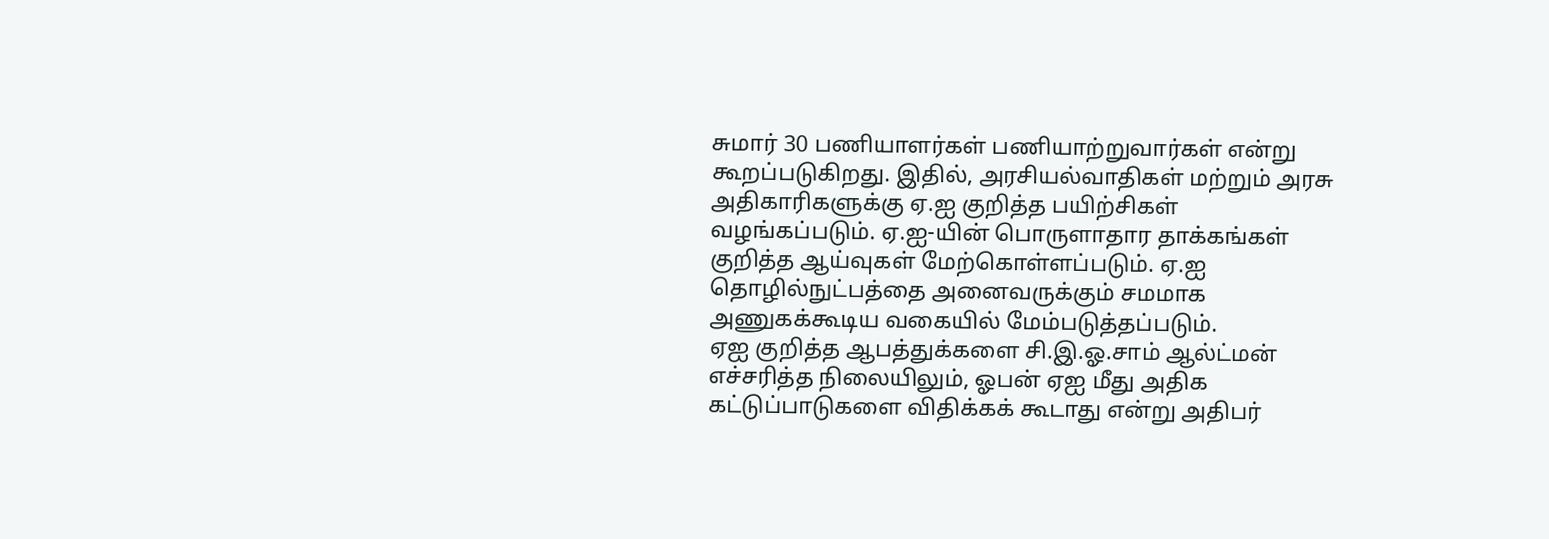சுமார் 30 பணியாளர்கள் பணியாற்றுவார்கள் என்று கூறப்படுகிறது. இதில், அரசியல்வாதிகள் மற்றும் அரசு அதிகாரிகளுக்கு ஏ.ஐ குறித்த பயிற்சிகள் வழங்கப்படும். ஏ.ஐ-யின் பொருளாதார தாக்கங்கள் குறித்த ஆய்வுகள் மேற்கொள்ளப்படும். ஏ.ஐ தொழில்நுட்பத்தை அனைவருக்கும் சமமாக அணுகக்கூடிய வகையில் மேம்படுத்தப்படும்.
ஏஐ குறித்த ஆபத்துக்களை சி.இ.ஓ.சாம் ஆல்ட்மன் எச்சரித்த நிலையிலும், ஓபன் ஏஐ மீது அதிக கட்டுப்பாடுகளை விதிக்கக் கூடாது என்று அதிபர்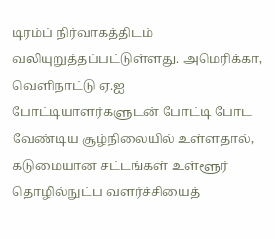டிரம்ப் நிர்வாகத்திடம் வலியுறுத்தப்பட்டுள்ளது. அமெரிக்கா, வெளிநாட்டு ஏ.ஐ போட்டியாளர்களுடன் போட்டி போட வேண்டிய சூழ்நிலையில் உள்ளதால், கடுமையான சட்டங்கள் உள்ளூர் தொழில்நுட்ப வளர்ச்சியைத்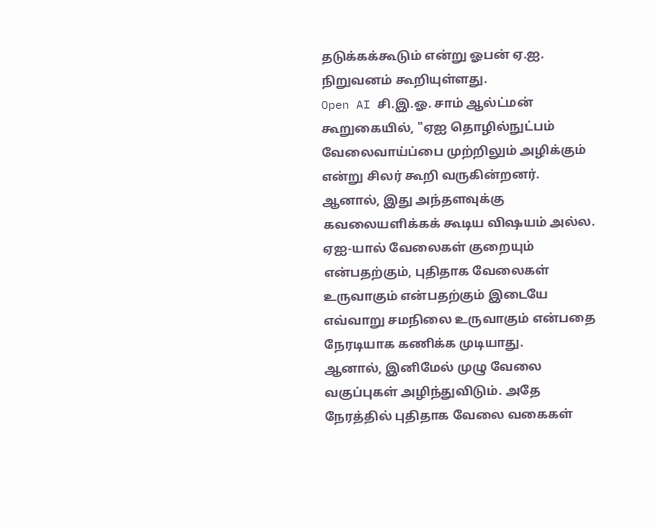தடுக்கக்கூடும் என்று ஓபன் ஏ.ஐ. நிறுவனம் கூறியுள்ளது.
Open AI சி.இ.ஓ. சாம் ஆல்ட்மன் கூறுகையில், "ஏஐ தொழில்நுட்பம் வேலைவாய்ப்பை முற்றிலும் அழிக்கும் என்று சிலர் கூறி வருகின்றனர். ஆனால், இது அந்தளவுக்கு கவலையளிக்கக் கூடிய விஷயம் அல்ல. ஏஐ-யால் வேலைகள் குறையும் என்பதற்கும், புதிதாக வேலைகள் உருவாகும் என்பதற்கும் இடையே எவ்வாறு சமநிலை உருவாகும் என்பதை நேரடியாக கணிக்க முடியாது.
ஆனால், இனிமேல் முழு வேலை வகுப்புகள் அழிந்துவிடும். அதே நேரத்தில் புதிதாக வேலை வகைகள்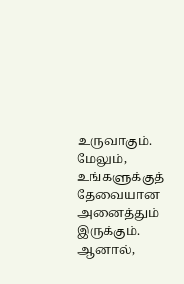உருவாகும். மேலும், உங்களுக்குத் தேவையான அனைத்தும் இருக்கும். ஆனால்,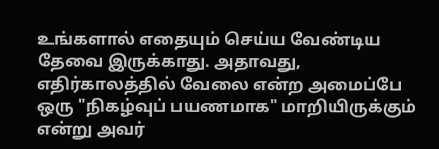உங்களால் எதையும் செய்ய வேண்டிய தேவை இருக்காது. அதாவது, எதிர்காலத்தில் வேலை என்ற அமைப்பே ஒரு "நிகழ்வுப் பயணமாக" மாறியிருக்கும் என்று அவர்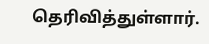தெரிவித்துள்ளார்.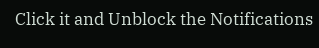Click it and Unblock the Notifications